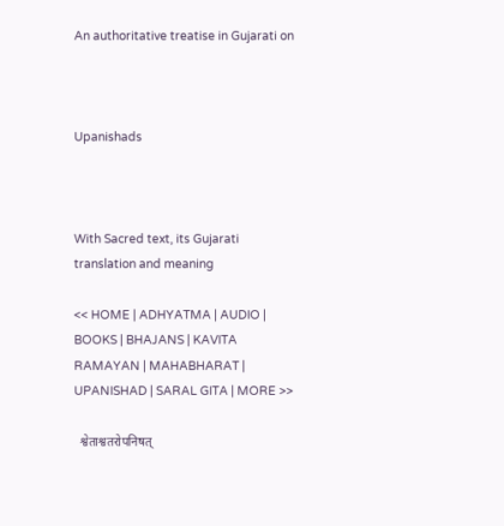An authoritative treatise in Gujarati on



Upanishads



With Sacred text, its Gujarati translation and meaning

<< HOME | ADHYATMA | AUDIO | BOOKS | BHAJANS | KAVITA RAMAYAN | MAHABHARAT | UPANISHAD | SARAL GITA | MORE >>

  श्वेताश्वतरोपनिषत्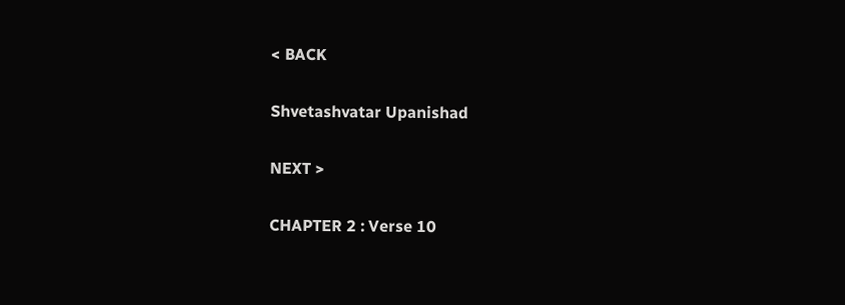< BACK

Shvetashvatar Upanishad

NEXT >

CHAPTER 2 : Verse 10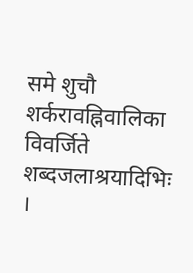समे शुचौ शर्करावह्निवालिका  विवर्जिते शब्दजलाश्रयादिभिः ।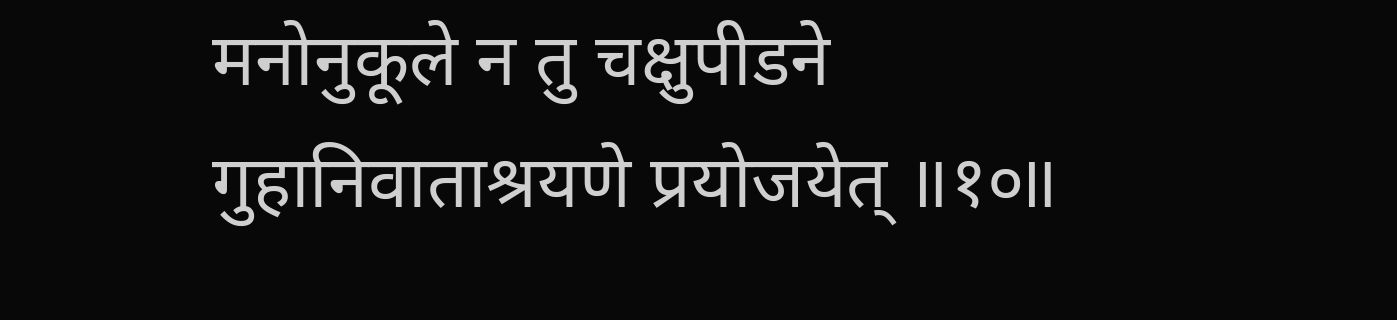मनोनुकूले न तु चक्षुपीडने  गुहानिवाताश्रयणे प्रयोजयेत् ॥१०॥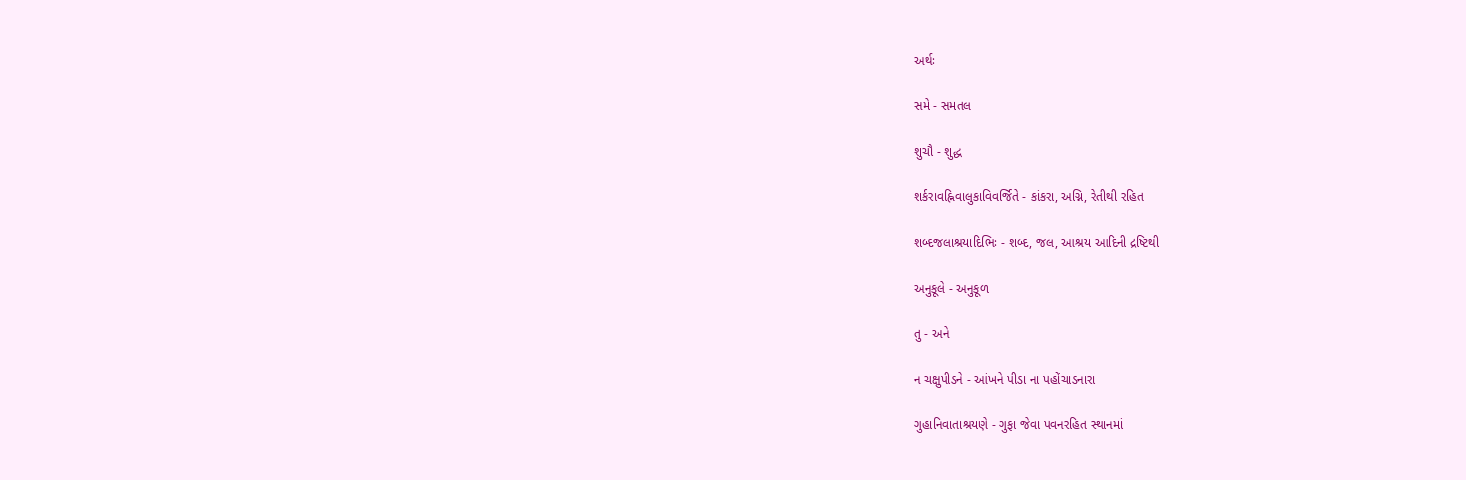અર્થઃ

સમે - સમતલ

શુચૌ - શુદ્ધ

શર્કરાવહ્નિવાલુકાવિવર્જિતે - કાંકરા, અગ્નિ, રેતીથી રહિત

શબ્દજલાશ્રયાદિભિઃ - શબ્દ, જલ, આશ્રય આદિની દ્રષ્ટિથી

અનુકૂલે - અનુકૂળ

તુ - અને

ન ચક્ષુપીડને - આંખને પીડા ના પહોંચાડનારા

ગુહાનિવાતાશ્રયણે - ગુફા જેવા પવનરહિત સ્થાનમાં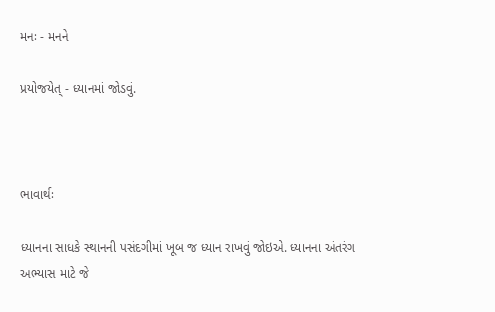મનઃ - મનને

પ્રયોજયેત્ - ધ્યાનમાં જોડવું.



ભાવાર્થઃ

ધ્યાનના સાધકે સ્થાનની પસંદગીમાં ખૂબ જ ધ્યાન રાખવું જોઇએ. ધ્યાનના અંતરંગ અભ્યાસ માટે જે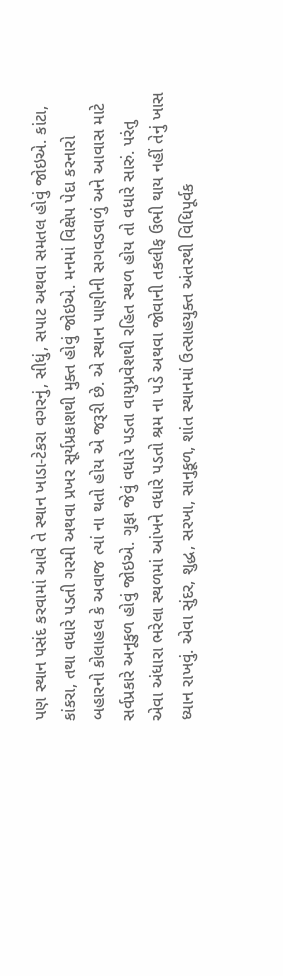પણ સ્થાન પસંદ કરવામાં આવે તે સ્થાન ખાડા-ટેકરા વગરનું, સીધું, સપાટ અથવા સમતલ હોવું જોઇએ. કાંટા, કાંકરા, તથા વધારે પડતી ગરમી અથવા પ્રખર સૂર્યપ્રકાશથી મુક્ત હોવું જોઇએ. મનમાં વિક્ષેપ પેદા કરનારો બહારનો કોલાહલ કે અવાજ ત્યાં ના થતો હોય એ જરૂરી છે. એ સ્થાન પાણીની સગવડવાળું અને આવાસ માટે સર્વપ્રકારે અનૂકુળ હોવું જોઇએ. ગુફા જેવું વધારે પડતા વાયુપ્રવેશથી રહિત સ્થળ હોય તો વધારે સારું. પરંતુ એવા અંધારા ભરેલા સ્થળમાં આંખને વધારે પડતો શ્રમ ના પડે અથવા જોવાની તકલીફ ઉભી થાય નહીં તેનું ખાસ ધ્યાન રાખવું. એવા સુંદર, શુદ્ધ, સરખા, સાનુકૂળ, શાંત સ્થાનમાં ઉત્સાહયુક્ત અંતરથી વિધિપૂર્વક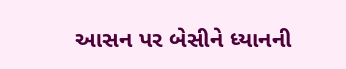આસન પર બેસીને ધ્યાનની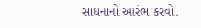સાધનાનો આરંભ કરવો.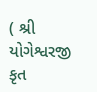( શ્રી યોગેશ્વરજી કૃત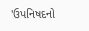'ઉપનિષદનો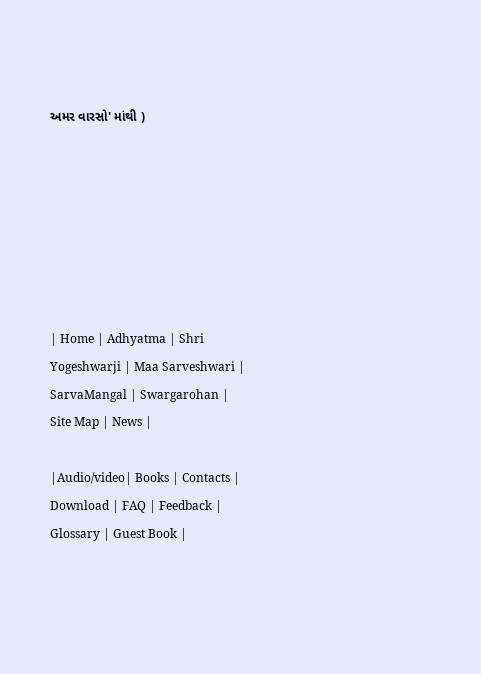અમર વારસો' માંથી )







| Home | Adhyatma | Shri Yogeshwarji | Maa Sarveshwari | SarvaMangal | Swargarohan |  Site Map | News |

|Audio/video| Books | Contacts | Download | FAQ | Feedback | Glossary | Guest Book |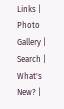Links | Photo Gallery | Search | What's New? |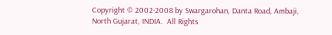Copyright © 2002-2008 by Swargarohan, Danta Road, Ambaji, North Gujarat, INDIA.  All Rights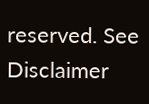reserved. See Disclaimer